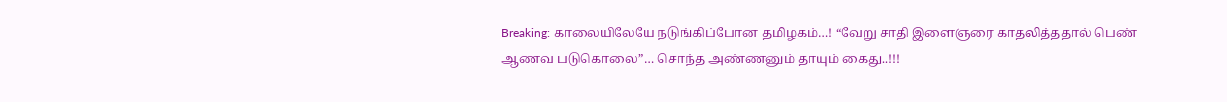Breaking: காலையிலேயே நடுங்கிப்போன தமிழகம்…! “வேறு சாதி இளைஞரை காதலித்ததால் பெண் ஆணவ படுகொலை”… சொந்த அண்ணனும் தாயும் கைது..!!!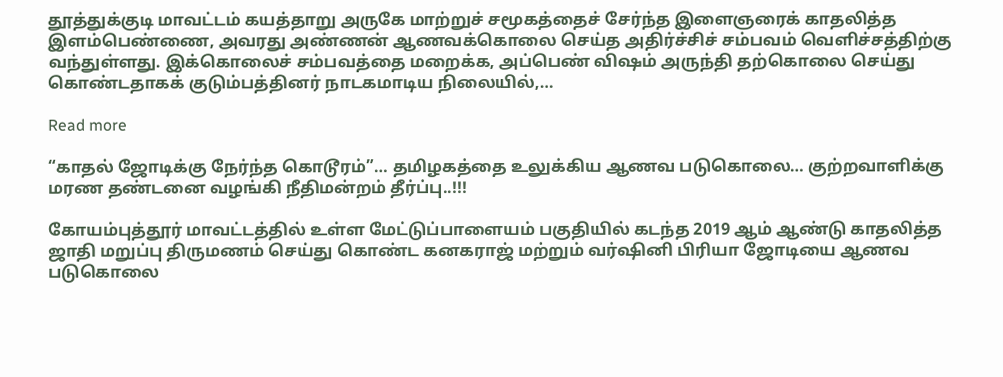தூத்துக்குடி மாவட்டம் கயத்தாறு அருகே மாற்றுச் சமூகத்தைச் சேர்ந்த இளைஞரைக் காதலித்த இளம்பெண்ணை, அவரது அண்ணன் ஆணவக்கொலை செய்த அதிர்ச்சிச் சம்பவம் வெளிச்சத்திற்கு வந்துள்ளது. இக்கொலைச் சம்பவத்தை மறைக்க, அப்பெண் விஷம் அருந்தி தற்கொலை செய்து கொண்டதாகக் குடும்பத்தினர் நாடகமாடிய நிலையில்,…

Read more

“காதல் ஜோடிக்கு நேர்ந்த கொடூரம்”… தமிழகத்தை உலுக்கிய ஆணவ படுகொலை… குற்றவாளிக்கு மரண தண்டனை வழங்கி நீதிமன்றம் தீர்ப்பு..!!!

கோயம்புத்தூர் மாவட்டத்தில் உள்ள மேட்டுப்பாளையம் பகுதியில் கடந்த 2019 ஆம் ஆண்டு காதலித்த ஜாதி மறுப்பு திருமணம் செய்து கொண்ட கனகராஜ் மற்றும் வர்ஷினி பிரியா ஜோடியை ஆணவ படுகொலை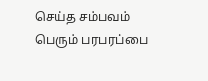செய்த சம்பவம் பெரும் பரபரப்பை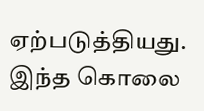ஏற்படுத்தியது. இந்த கொலை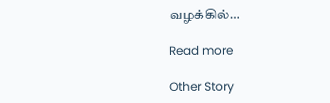வழக்கில்…

Read more

Other Story